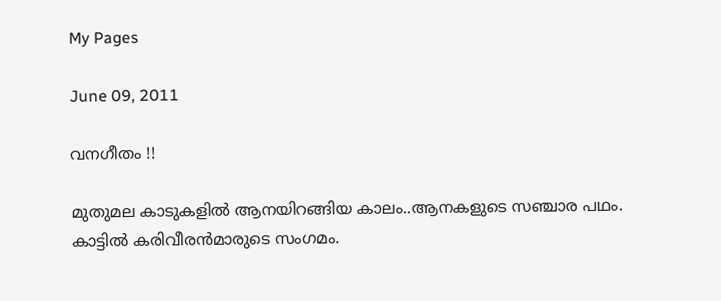My Pages

June 09, 2011

വനഗീതം !!

മുതുമല കാടുകളില്‍ ആനയിറങ്ങിയ കാലം..ആനകളുടെ സഞ്ചാര പഥം. കാട്ടില്‍ കരിവീരന്‍മാരുടെ സംഗമം.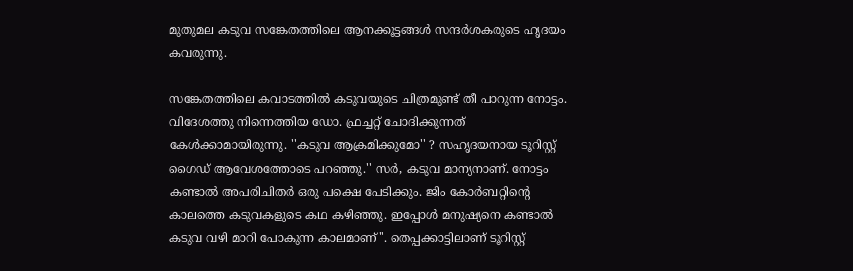മുതുമല കടുവ സങ്കേതത്തിലെ ആനക്കൂട്ടങ്ങള്‍ സന്ദര്‍ശകരുടെ ഹൃദയം കവരുന്നു.

സങ്കേതത്തിലെ കവാടത്തില്‍ കടുവയുടെ ചിത്രമുണ്ട് തീ പാറുന്ന നോട്ടം. വിദേശത്തു നിന്നെത്തിയ ഡോ. ഫ്രച്ചറ്റ് ചോദിക്കുന്നത് കേള്‍ക്കാമായിരുന്നു. ''കടുവ ആക്രമിക്കുമോ'' ? സഹൃദയനായ ടൂറിസ്റ്റ് ഗൈഡ് ആവേശത്തോടെ പറഞ്ഞു.'' സര്‍, കടുവ മാന്യനാണ്. നോട്ടം കണ്ടാല്‍ അപരിചിതര്‍ ഒരു പക്ഷെ പേടിക്കും. ജിം കോര്‍ബറ്റിന്റെ കാലത്തെ കടുവകളുടെ കഥ കഴിഞ്ഞു. ഇപ്പോള്‍ മനുഷ്യനെ കണ്ടാല്‍ കടുവ വഴി മാറി പോകുന്ന കാലമാണ്''. തെപ്പക്കാട്ടിലാണ് ടൂറിസ്റ്റ്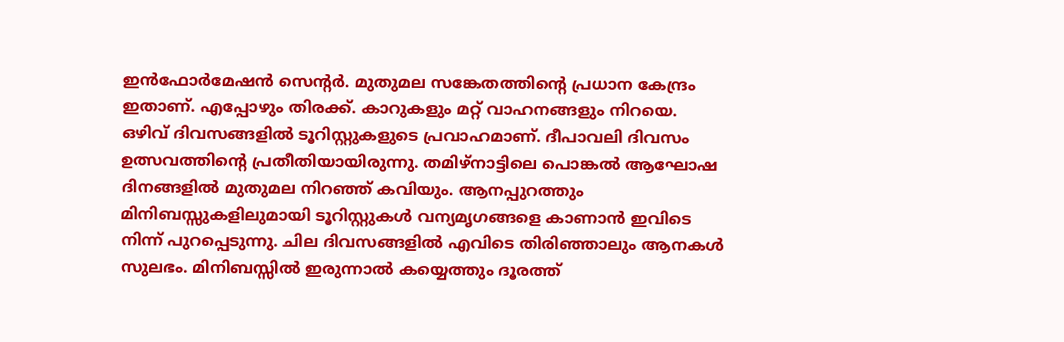ഇന്‍ഫോര്‍മേഷന്‍ സെന്റര്‍. മുതുമല സങ്കേതത്തിന്റെ പ്രധാന കേന്ദ്രം ഇതാണ്. എപ്പോഴും തിരക്ക്. കാറുകളും മറ്റ് വാഹനങ്ങളും നിറയെ. ഒഴിവ് ദിവസങ്ങളില്‍ ടൂറിസ്റ്റുകളുടെ പ്രവാഹമാണ്. ദീപാവലി ദിവസം ഉത്സവത്തിന്റെ പ്രതീതിയായിരുന്നു. തമിഴ്‌നാട്ടിലെ പൊങ്കല്‍ ആഘോഷ ദിനങ്ങളില്‍ മുതുമല നിറഞ്ഞ് കവിയും. ആനപ്പുറത്തും മിനിബസ്സുകളിലുമായി ടൂറിസ്റ്റുകള്‍ വന്യമൃഗങ്ങളെ കാണാന്‍ ഇവിടെ നിന്ന് പുറപ്പെടുന്നു. ചില ദിവസങ്ങളില്‍ എവിടെ തിരിഞ്ഞാലും ആനകള്‍ സുലഭം. മിനിബസ്സില്‍ ഇരുന്നാല്‍ കയ്യെത്തും ദൂരത്ത്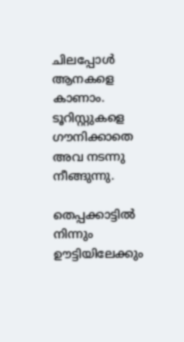ചിലപ്പോള്‍ ആനകളെ കാണാം. ടൂറിസ്റ്റുകളെ ഗൗനിക്കാതെ അവ നടന്നു നീങ്ങുന്നു.

തെപ്പക്കാട്ടില്‍ നിന്നും ഊട്ടിയിലേക്കും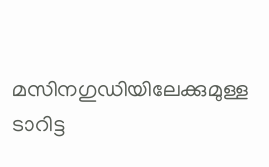മസിനഗുഡിയിലേക്കുമുള്ള ടാറിട്ട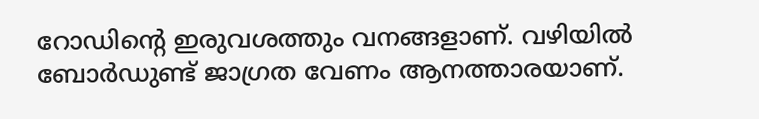റോഡിന്റെ ഇരുവശത്തും വനങ്ങളാണ്. വഴിയില്‍ ബോര്‍ഡുണ്ട് ജാഗ്രത വേണം ആനത്താരയാണ്.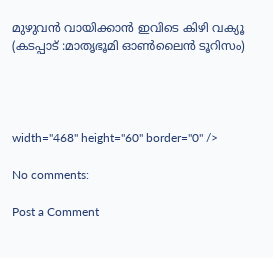മുഴുവന്‍ വായിക്കാന്‍ ഇവിടെ കിഴി വക്യൂ
(കടപ്പാട് :മാതൃഭൂമി ഓണ്‍ലൈന്‍ ടൂറിസം)




width="468" height="60" border="0" />

No comments:

Post a Comment